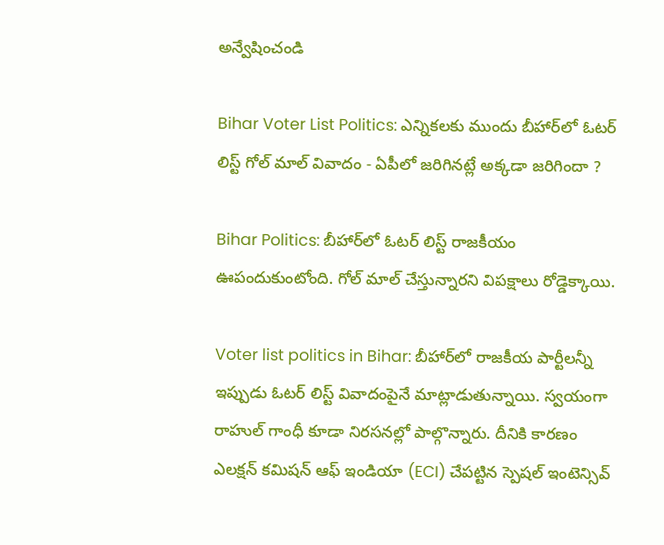అన్వేషించండి

Bihar Voter List Politics: ఎన్నికలకు ముందు బీహార్‌లో ఓటర్ లిస్ట్ గోల్ మాల్ వివాదం - ఏపీలో జరిగినట్లే అక్కడా జరిగిందా ?

Bihar Politics: బీహార్‌లో ఓటర్ లిస్ట్ రాజకీయం ఊపందుకుంటోంది. గోల్ మాల్ చేస్తున్నారని విపక్షాలు రోడ్డెక్కాయి.

Voter list politics in Bihar: బీహార్‌లో రాజకీయ పార్టీలన్నీ ఇప్పుడు ఓటర్ లిస్ట్ వివాదంపైనే మాట్లాడుతున్నాయి. స్వయంగా రాహుల్ గాంధీ కూడా నిరసనల్లో పాల్గొన్నారు. దీనికి కారణం  ఎలక్షన్ కమిషన్ ఆఫ్ ఇండియా (ECI) చేపట్టిన స్పెషల్ ఇంటెన్సివ్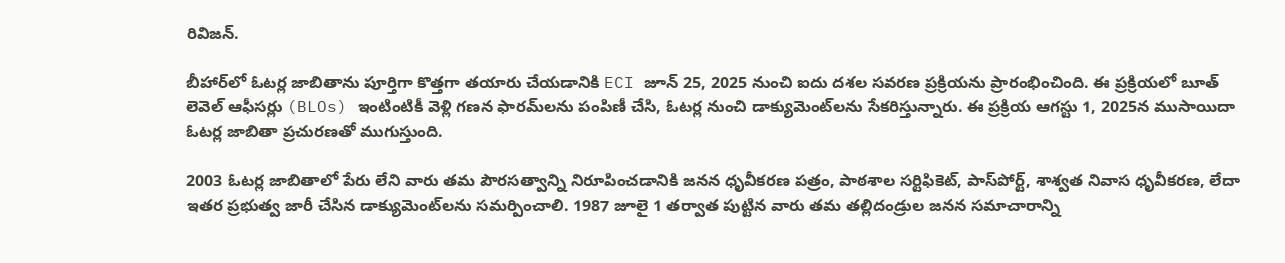రివిజన్.

బీహార్‌లో ఓటర్ల జాబితాను పూర్తిగా కొత్తగా తయారు చేయడానికి ECI జూన్ 25, 2025 నుంచి ఐదు దశల సవరణ ప్రక్రియను ప్రారంభించింది. ఈ ప్రక్రియలో బూత్ లెవెల్ ఆఫీసర్లు (BLOs) ఇంటింటికీ వెళ్లి గణన ఫారమ్‌లను పంపిణీ చేసి, ఓటర్ల నుంచి డాక్యుమెంట్‌లను సేకరిస్తున్నారు. ఈ ప్రక్రియ ఆగస్టు 1, 2025న ముసాయిదా ఓటర్ల జాబితా ప్రచురణతో ముగుస్తుంది.

2003 ఓటర్ల జాబితాలో పేరు లేని వారు తమ పౌరసత్వాన్ని నిరూపించడానికి జనన ధృవీకరణ పత్రం, పాఠశాల సర్టిఫికెట్, పాస్‌పోర్ట్, శాశ్వత నివాస ధృవీకరణ, లేదా ఇతర ప్రభుత్వ జారీ చేసిన డాక్యుమెంట్‌లను సమర్పించాలి. 1987 జూలై 1 తర్వాత పుట్టిన వారు తమ తల్లిదండ్రుల జనన సమాచారాన్ని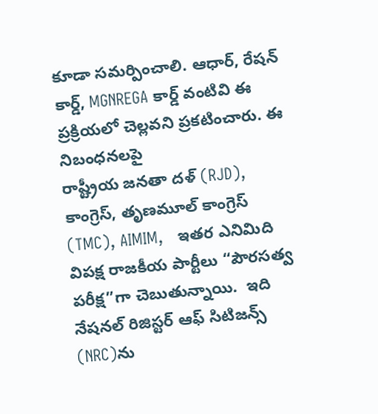కూడా సమర్పించాలి. ఆధార్, రేషన్ కార్డ్, MGNREGA కార్డ్ వంటివి ఈ ప్రక్రియలో చెల్లవని ప్రకటించారు. ఈ నిబంధనలపై
రాష్ట్రీయ జనతా దళ్ (RJD), కాంగ్రెస్, తృణమూల్ కాంగ్రెస్ (TMC), AIMIM,   ఇతర ఎనిమిది విపక్ష రాజకీయ పార్టీలు “పౌరసత్వ పరీక్ష”గా చెబుతున్నాయి.  ఇది నేషనల్ రిజిస్టర్ ఆఫ్ సిటిజన్స్ (NRC)ను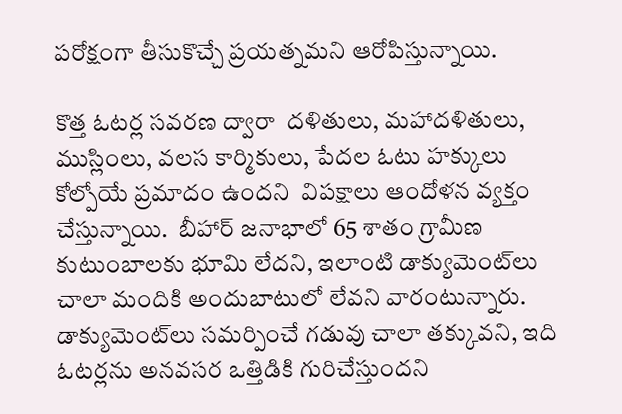పరోక్షంగా తీసుకొచ్చే ప్రయత్నమని ఆరోపిస్తున్నాయి.

కొత్త ఓటర్ల సవరణ ద్వారా  దళితులు, మహాదళితులు, ముస్లింలు, వలస కార్మికులు, పేదల ఓటు హక్కులు కోల్పోయే ప్రమాదం ఉందని  విపక్షాలు ఆందోళన వ్యక్తం చేస్తున్నాయి.  బీహార్ జనాభాలో 65 శాతం గ్రామీణ కుటుంబాలకు భూమి లేదని, ఇలాంటి డాక్యుమెంట్‌లు చాలా మందికి అందుబాటులో లేవని వారంటున్నారు.   డాక్యుమెంట్‌లు సమర్పించే గడువు చాలా తక్కువని, ఇది ఓటర్లను అనవసర ఒత్తిడికి గురిచేస్తుందని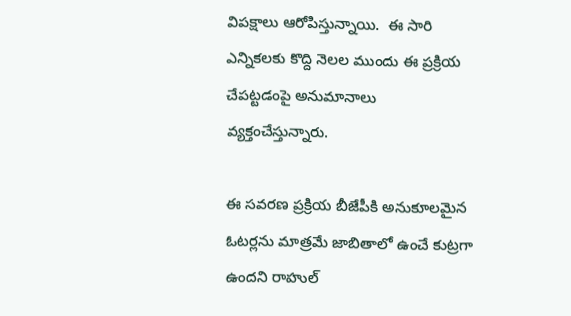విపక్షాలు ఆరోపిస్తున్నాయి.  ఈ సారి ఎన్నికలకు కొద్ది నెలల ముందు ఈ ప్రక్రియ చేపట్టడంపై అనుమానాలు వ్యక్తంచేస్తున్నారు.

ఈ సవరణ ప్రక్రియ బీజేపీకి అనుకూలమైన ఓటర్లను మాత్రమే జాబితాలో ఉంచే కుట్రగా ఉందని రాహుల్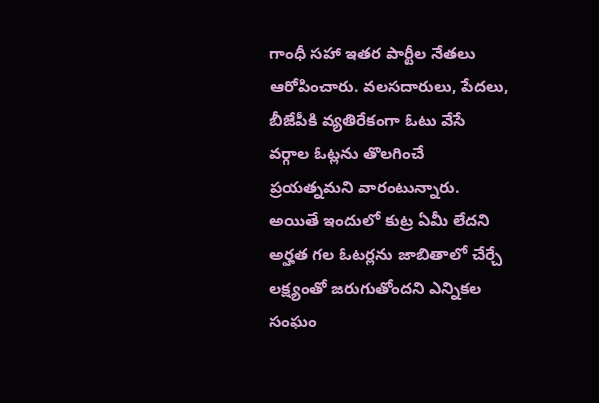గాంధీ సహా ఇతర పార్టీల నేతలు ఆరోపించారు. వలసదారులు, పేదలు,  బీజేపీకి వ్యతిరేకంగా ఓటు వేసే వర్గాల ఓట్లను తొలగించే ప్రయత్నమని వారంటున్నారు. అయితే ఇందులో కుట్ర ఏమీ లేదని  అర్హత గల ఓటర్లను జాబితాలో చేర్చే లక్ష్యంతో జరుగుతోందని ఎన్నికల సంఘం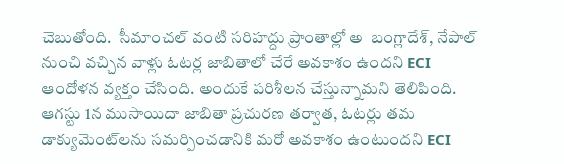చెబుతోంది.  సీమాంచల్ వంటి సరిహద్దు ప్రాంతాల్లో అ  బంగ్లాదేశ్, నేపాల్ నుంచి వచ్చిన వాళ్లు ఓటర్ల జాబితాలో చేరే అవకాశం ఉందని ECI ఆందోళన వ్యక్తం చేసింది. అందుకే పరిశీలన చేస్తున్నామని తెలిపింది.  ఆగస్టు 1న ముసాయిదా జాబితా ప్రచురణ తర్వాత, ఓటర్లు తమ డాక్యుమెంట్‌లను సమర్పించడానికి మరో అవకాశం ఉంటుందని ECI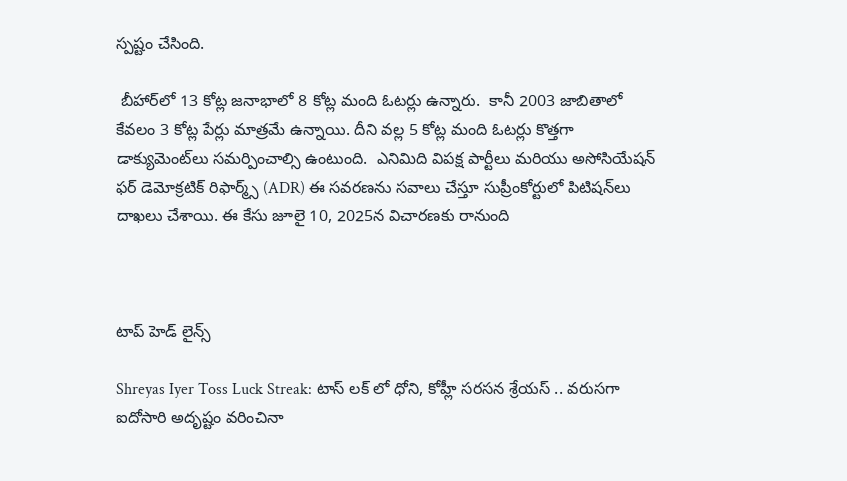స్పష్టం చేసింది.

 బీహార్‌లో 13 కోట్ల జనాభాలో 8 కోట్ల మంది ఓటర్లు ఉన్నారు.  కానీ 2003 జాబితాలో కేవలం 3 కోట్ల పేర్లు మాత్రమే ఉన్నాయి. దీని వల్ల 5 కోట్ల మంది ఓటర్లు కొత్తగా డాక్యుమెంట్‌లు సమర్పించాల్సి ఉంటుంది.  ఎనిమిది విపక్ష పార్టీలు మరియు అసోసియేషన్ ఫర్ డెమోక్రటిక్ రిఫార్మ్స్ (ADR) ఈ సవరణను సవాలు చేస్తూ సుప్రీంకోర్టులో పిటిషన్‌లు దాఖలు చేశాయి. ఈ కేసు జూలై 10, 2025న విచారణకు రానుంది



టాప్ హెడ్ లైన్స్

Shreyas Iyer Toss Luck Streak: టాస్ లక్ లో ధోని, కోహ్లీ సరసన శ్రేయస్ .. వరుసగా ఐదోసారి అదృష్టం వరించినా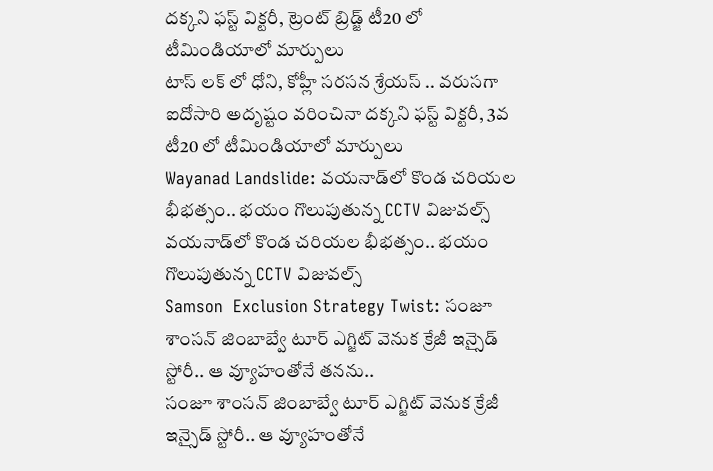దక్కని ఫస్ట్ విక్టరీ, ట్రెంట్ బ్రిడ్జ్ టీ20 లో టీమిండియాలో మార్పులు
టాస్ లక్ లో ధోని, కోహ్లీ సరసన శ్రేయస్ .. వరుసగా ఐదోసారి అదృష్టం వరించినా దక్కని ఫస్ట్ విక్టరీ, 3వ టీ20 లో టీమిండియాలో మార్పులు
Wayanad Landslide: వయనాడ్‌లో కొండ చరియల భీభత్సం.. భయం గొలుపుతున్న CCTV విజువల్స్
వయనాడ్‌లో కొండ చరియల భీభత్సం.. భయం గొలుపుతున్న CCTV విజువల్స్
Samson  Exclusion Strategy Twist: సంజూ శాంసన్ జింబాబ్వే టూర్ ఎగ్జిట్ వెనుక క్రేజీ ఇన్సైడ్ స్టోరీ.. ఆ వ్యూహంతోనే తనను..
సంజూ శాంసన్ జింబాబ్వే టూర్ ఎగ్జిట్ వెనుక క్రేజీ ఇన్సైడ్ స్టోరీ.. ఆ వ్యూహంతోనే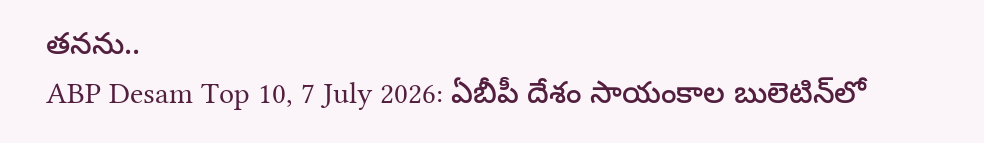తనను..
ABP Desam Top 10, 7 July 2026: ఏబీపీ దేశం సాయంకాల బులెటిన్‌లో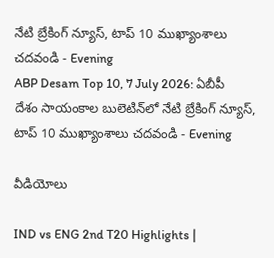నేటి బ్రేకింగ్ న్యూస్, టాప్ 10 ముఖ్యాంశాలు చదవండి - Evening
ABP Desam Top 10, 7 July 2026: ఏబీపీ దేశం సాయంకాల బులెటిన్‌లో నేటి బ్రేకింగ్ న్యూస్, టాప్ 10 ముఖ్యాంశాలు చదవండి - Evening

వీడియోలు

IND vs ENG 2nd T20 Highlights |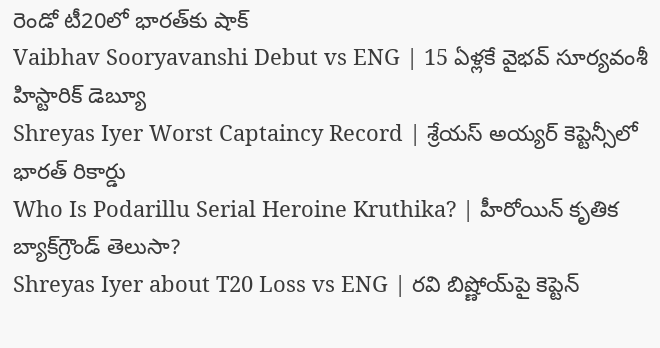రెండో టీ20లో భారత్‌కు షాక్
Vaibhav Sooryavanshi Debut vs ENG | 15 ఏళ్లకే వైభవ్ సూర్యవంశీ హిస్టారిక్ డెబ్యూ
Shreyas Iyer Worst Captaincy Record | శ్రేయస్ అయ్యర్ కెప్టెన్సీలో భారత్ రికార్డు
Who Is Podarillu Serial Heroine Kruthika? | హీరోయిన్ కృతిక బ్యాక్‌గ్రౌండ్ తెలుసా?
Shreyas Iyer about T20 Loss vs ENG | రవి బిష్ణోయ్‌పై కెప్టెన్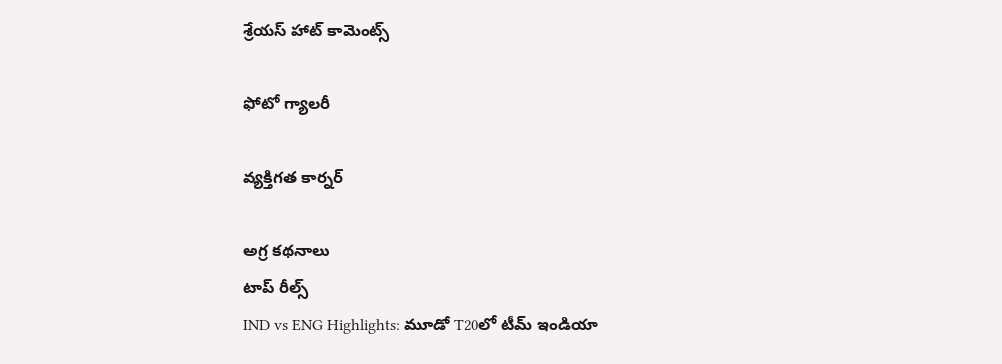శ్రేయస్ హాట్ కామెంట్స్

ఫోటో గ్యాలరీ

వ్యక్తిగత కార్నర్

అగ్ర కథనాలు
టాప్ రీల్స్
IND vs ENG Highlights: మూడో T20లో టీమ్ ఇండియా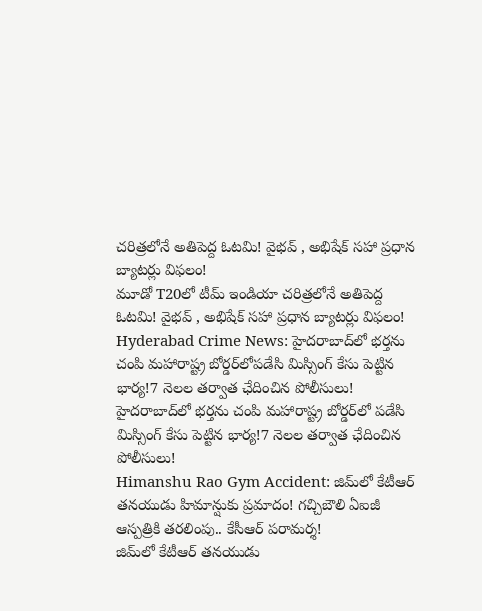చరిత్రలోనే అతిపెద్ద ఓటమి! వైభవ్ , అభిషేక్ సహా ప్రధాన బ్యాటర్లు విఫలం!
మూడో T20లో టీమ్ ఇండియా చరిత్రలోనే అతిపెద్ద ఓటమి! వైభవ్ , అభిషేక్ సహా ప్రధాన బ్యాటర్లు విఫలం!
Hyderabad Crime News: హైదరాబాద్‌లో భర్తను చంపి మహారాష్ట్ర బోర్డర్‌లోపడేసి మిస్సింగ్ కేసు పెట్టిన భార్య!7 నెలల తర్వాత ఛేదించిన పోలీసులు!
హైదరాబాద్‌లో భర్తను చంపి మహారాష్ట్ర బోర్డర్‌లో పడేసి మిస్సింగ్ కేసు పెట్టిన భార్య!7 నెలల తర్వాత ఛేదించిన పోలీసులు!
Himanshu Rao Gym Accident: జిమ్‌లో కేటీఆర్ తనయుడు హిమాన్షుకు ప్రమాదం! గచ్చిబౌలి ఏఐజీ ఆస్పత్రికి తరలింపు.. కేసీఆర్ పరామర్శ!
జిమ్‌లో కేటీఆర్ తనయుడు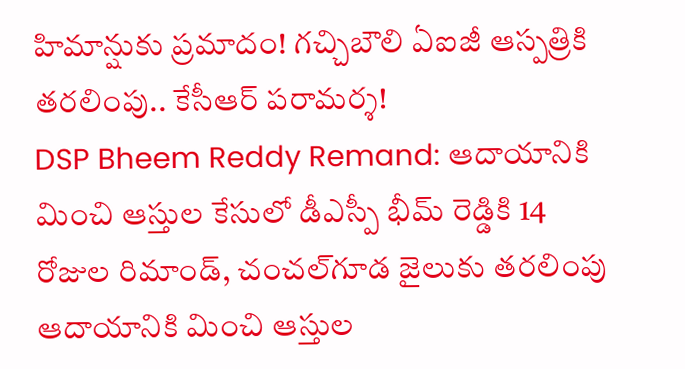హిమాన్షుకు ప్రమాదం! గచ్చిబౌలి ఏఐజీ ఆస్పత్రికి తరలింపు.. కేసీఆర్ పరామర్శ!
DSP Bheem Reddy Remand: ఆదాయానికి మించి ఆస్తుల కేసులో డీఎస్పీ భీమ్ రెడ్డికి 14 రోజుల రిమాండ్‌, చంచల్‌గూడ జైలుకు తరలింపు
ఆదాయానికి మించి ఆస్తుల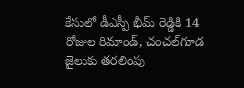కేసులో డీఎస్పీ భీమ్ రెడ్డికి 14 రోజుల రిమాండ్‌, చంచల్‌గూడ జైలుకు తరలింపు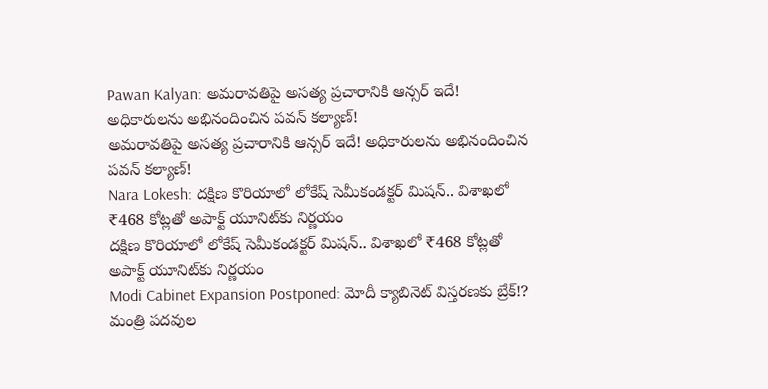Pawan Kalyan: అమరావతిపై అసత్య ప్రచారానికి ఆన్సర్‌ ఇదే! అధికారులను అభినందించిన పవన్ కల్యాణ్!
అమరావతిపై అసత్య ప్రచారానికి ఆన్సర్‌ ఇదే! అధికారులను అభినందించిన పవన్ కల్యాణ్!
Nara Lokesh: దక్షిణ కొరియాలో లోకేష్ సెమీకండక్టర్ మిషన్.. విశాఖలో ₹468 కోట్లతో అపాక్ట్ యూనిట్‌కు నిర్ణయం
దక్షిణ కొరియాలో లోకేష్ సెమీకండక్టర్ మిషన్.. విశాఖలో ₹468 కోట్లతో అపాక్ట్ యూనిట్‌కు నిర్ణయం
Modi Cabinet Expansion Postponed: మోదీ క్యాబినెట్ విస్తరణకు బ్రేక్!? మంత్రి పదవుల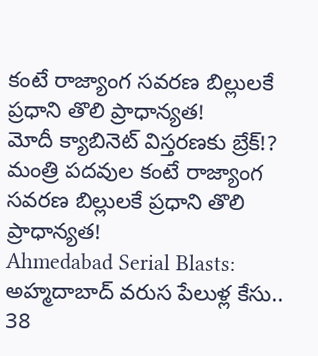కంటే రాజ్యాంగ సవరణ బిల్లులకే ప్రధాని తొలి ప్రాధాన్యత!
మోదీ క్యాబినెట్ విస్తరణకు బ్రేక్!? మంత్రి పదవుల కంటే రాజ్యాంగ సవరణ బిల్లులకే ప్రధాని తొలి ప్రాధాన్యత!
Ahmedabad Serial Blasts: అహ్మదాబాద్ వరుస పేలుళ్ల కేసు.. 38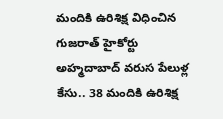మందికి ఉరిశిక్ష విధించిన గుజరాత్ హైకోర్టు
అహ్మదాబాద్ వరుస పేలుళ్ల కేసు.. 38 మందికి ఉరిశిక్ష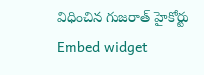విధించిన గుజరాత్ హైకోర్టు
Embed widget